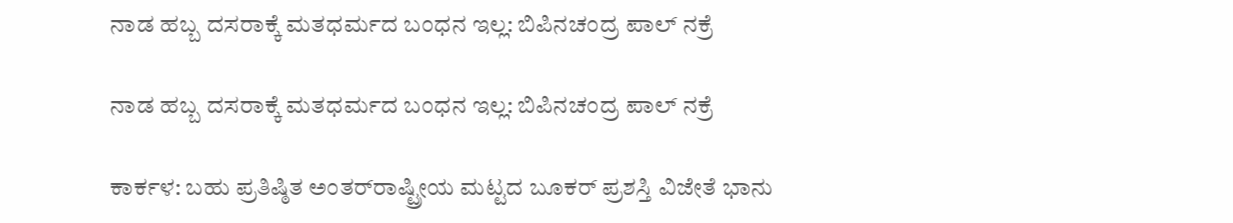ನಾಡ ಹಬ್ಬ ದಸರಾಕ್ಕೆ ಮತಧರ್ಮದ ಬಂಧನ ಇಲ್ಲ: ಬಿಪಿನಚಂದ್ರ ಪಾಲ್ ನಕ್ರೆ

ನಾಡ ಹಬ್ಬ ದಸರಾಕ್ಕೆ ಮತಧರ್ಮದ ಬಂಧನ ಇಲ್ಲ: ಬಿಪಿನಚಂದ್ರ ಪಾಲ್ ನಕ್ರೆ

ಕಾರ್ಕಳ: ಬಹು ಪ್ರತಿಷ್ಠಿತ ಅಂತರ್‌ರಾಷ್ಟ್ರೀಯ ಮಟ್ಟದ ಬೂಕರ್ ಪ್ರಶಸ್ತಿ ವಿಜೇತೆ ಭಾನು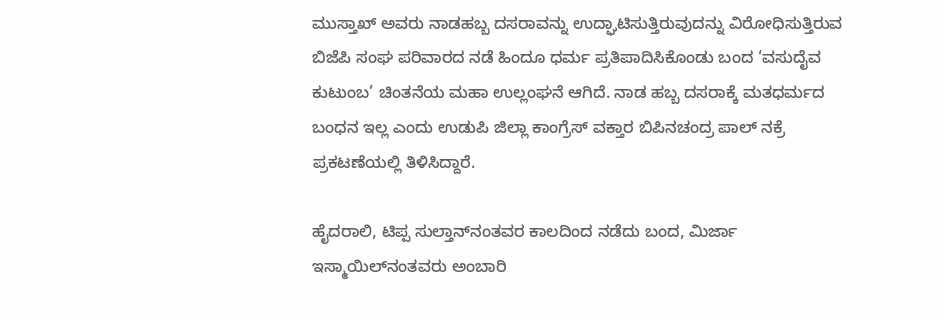ಮುಸ್ತಾಖ್ ಅವರು ನಾಡಹಬ್ಬ ದಸರಾವನ್ನು ಉದ್ಘಾಟಿಸುತ್ತಿರುವುದನ್ನು ವಿರೋಧಿಸುತ್ತಿರುವ ಬಿಜೆಪಿ ಸಂಘ ಪರಿವಾರದ ನಡೆ ಹಿಂದೂ ಧರ್ಮ ಪ್ರತಿಪಾದಿಸಿಕೊಂಡು ಬಂದ ‘ವಸುದೈವ ಕುಟುಂಬ’ ಚಿಂತನೆಯ ಮಹಾ ಉಲ್ಲಂಘನೆ ಆಗಿದೆ. ನಾಡ ಹಬ್ಬ ದಸರಾಕ್ಕೆ ಮತಧರ್ಮದ ಬಂಧನ ಇಲ್ಲ ಎಂದು ಉಡುಪಿ ಜಿಲ್ಲಾ ಕಾಂಗ್ರೆಸ್ ವಕ್ತಾರ ಬಿಪಿನಚಂದ್ರ ಪಾಲ್ ನಕ್ರೆ ಪ್ರಕಟಣೆಯಲ್ಲಿ ತಿಳಿಸಿದ್ದಾರೆ.

ಹೈದರಾಲಿ, ಟಿಪ್ಪ ಸುಲ್ತಾನ್‌ನಂತವರ ಕಾಲದಿಂದ ನಡೆದು ಬಂದ, ಮಿರ್ಜಾ ಇಸ್ಮಾಯಿಲ್‌ನಂತವರು ಅಂಬಾರಿ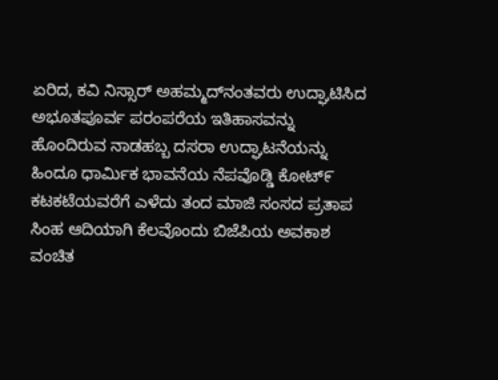ಏರಿದ, ಕವಿ ನಿಸ್ಸಾರ್ ಅಹಮ್ಮದ್‌ನಂತವರು ಉದ್ಘಾಟಿಸಿದ ಅಭೂತಪೂರ್ವ ಪರಂಪರೆಯ ಇತಿಹಾಸವನ್ನು ಹೊಂದಿರುವ ನಾಡಹಬ್ಬ ದಸರಾ ಉದ್ಘಾಟನೆಯನ್ನು ಹಿಂದೂ ಧಾರ್ಮಿಕ ಭಾವನೆಯ ನೆಪವೊಡ್ಡಿ ಕೋಟ್೯ ಕಟಕಟೆಯವರೆಗೆ ಎಳೆದು ತಂದ ಮಾಜಿ ಸಂಸದ ಪ್ರತಾಪ ಸಿಂಹ ಆದಿಯಾಗಿ ಕೆಲವೊಂದು ಬಿಜೆಪಿಯ ಅವಕಾಶ ವಂಚಿತ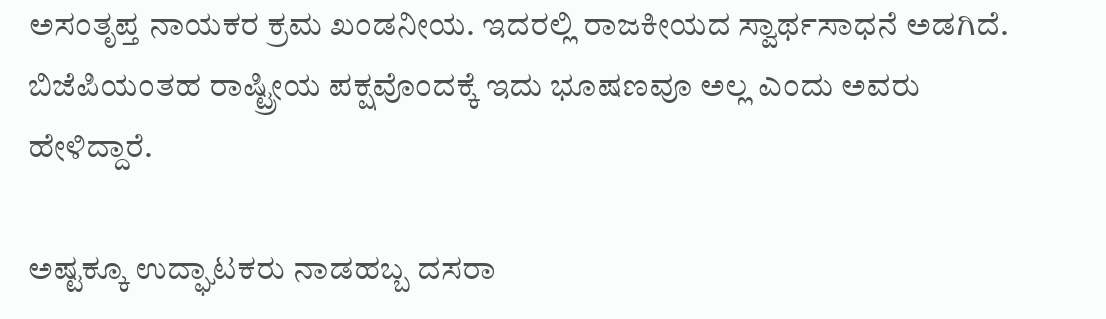ಅಸಂತೃಪ್ತ ನಾಯಕರ ಕ್ರಮ ಖಂಡನೀಯ. ಇದರಲ್ಲಿ ರಾಜಕೀಯದ ಸ್ವಾರ್ಥಸಾಧನೆ ಅಡಗಿದೆ. ಬಿಜೆಪಿಯಂತಹ ರಾಷ್ಟ್ರೀಯ ಪಕ್ಷವೊಂದಕ್ಕೆ ಇದು ಭೂಷಣವೂ ಅಲ್ಲ ಎಂದು ಅವರು ಹೇಳಿದ್ದಾರೆ.

ಅಷ್ಟಕ್ಕೂ ಉದ್ಘಾಟಕರು ನಾಡಹಬ್ಬ ದಸರಾ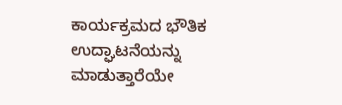ಕಾರ್ಯಕ್ರಮದ ಭೌತಿಕ ಉದ್ಘಾಟನೆಯನ್ನು ಮಾಡುತ್ತಾರೆಯೇ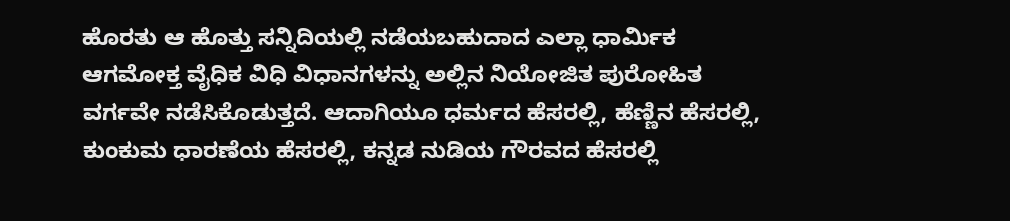ಹೊರತು ಆ ಹೊತ್ತು ಸನ್ನಿದಿಯಲ್ಲಿ ನಡೆಯಬಹುದಾದ ಎಲ್ಲಾ ಧಾರ್ಮಿಕ ಆಗಮೋಕ್ತ ವೈಧಿಕ ವಿಧಿ ವಿಧಾನಗಳನ್ನು ಅಲ್ಲಿನ ನಿಯೋಜಿತ ಪುರೋಹಿತ ವರ್ಗವೇ ನಡೆಸಿಕೊಡುತ್ತದೆ. ಆದಾಗಿಯೂ ಧರ್ಮದ ಹೆಸರಲ್ಲಿ, ಹೆಣ್ಣಿನ ಹೆಸರಲ್ಲಿ, ಕುಂಕುಮ ಧಾರಣೆಯ ಹೆಸರಲ್ಲಿ, ಕನ್ನಡ ನುಡಿಯ ಗೌರವದ ಹೆಸರಲ್ಲಿ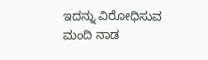ಇದನ್ನು ವಿರೋಧಿಸುವ ಮಂದಿ ನಾಡ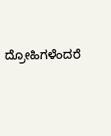ದ್ರೋಹಿಗಳೆಂದರೆ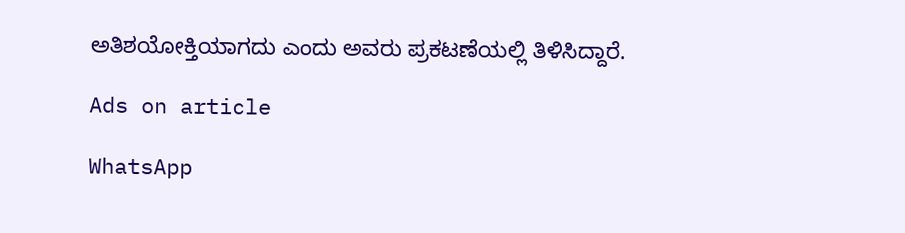ಅತಿಶಯೋಕ್ತಿಯಾಗದು ಎಂದು ಅವರು ಪ್ರಕಟಣೆಯಲ್ಲಿ ತಿಳಿಸಿದ್ದಾರೆ.

Ads on article

WhatsApp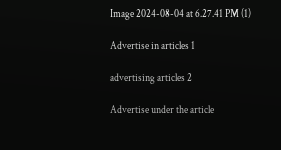Image 2024-08-04 at 6.27.41 PM (1)

Advertise in articles 1

advertising articles 2

Advertise under the article